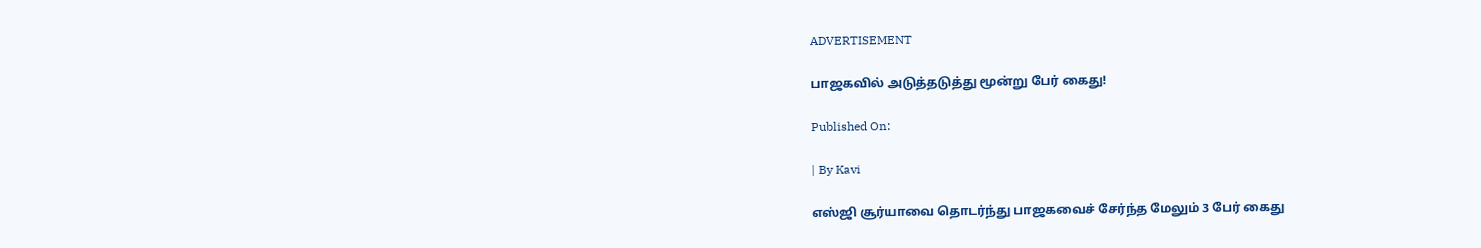ADVERTISEMENT

பாஜகவில் அடுத்தடுத்து மூன்று பேர் கைது!

Published On:

| By Kavi

எஸ்ஜி சூர்யாவை தொடர்ந்து பாஜகவைச் சேர்ந்த மேலும் 3 பேர் கைது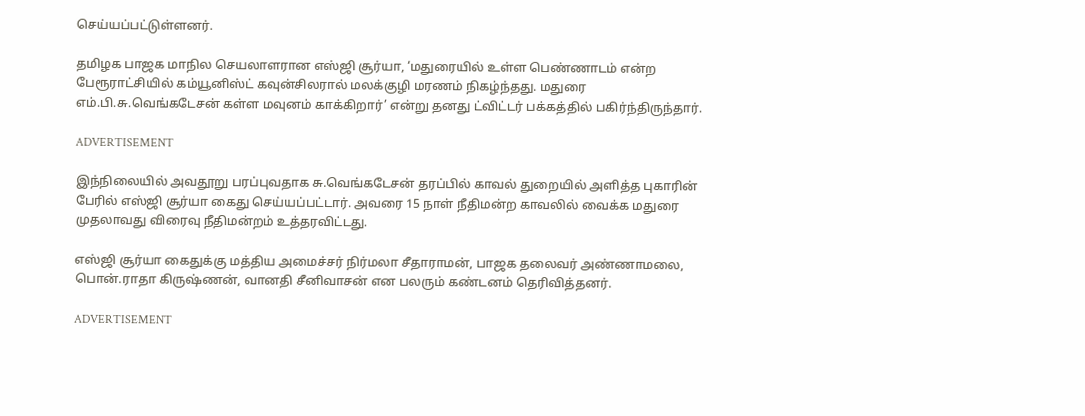செய்யப்பட்டுள்ளனர்.

தமிழக பாஜக மாநில செயலாளரான எஸ்ஜி சூர்யா, ‘மதுரையில் உள்ள பெண்ணாடம் என்ற பேரூராட்சியில் கம்யூனிஸ்ட் கவுன்சிலரால் மலக்குழி மரணம் நிகழ்ந்தது. மதுரை எம்.பி.சு.வெங்கடேசன் கள்ள மவுனம் காக்கிறார்’ என்று தனது ட்விட்டர் பக்கத்தில் பகிர்ந்திருந்தார்.

ADVERTISEMENT

இந்நிலையில் அவதூறு பரப்புவதாக சு.வெங்கடேசன் தரப்பில் காவல் துறையில் அளித்த புகாரின் பேரில் எஸ்ஜி சூர்யா கைது செய்யப்பட்டார். அவரை 15 நாள் நீதிமன்ற காவலில் வைக்க மதுரை முதலாவது விரைவு நீதிமன்றம் உத்தரவிட்டது.

எஸ்ஜி சூர்யா கைதுக்கு மத்திய அமைச்சர் நிர்மலா சீதாராமன், பாஜக தலைவர் அண்ணாமலை, பொன்.ராதா கிருஷ்ணன், வானதி சீனிவாசன் என பலரும் கண்டனம் தெரிவித்தனர்.

ADVERTISEMENT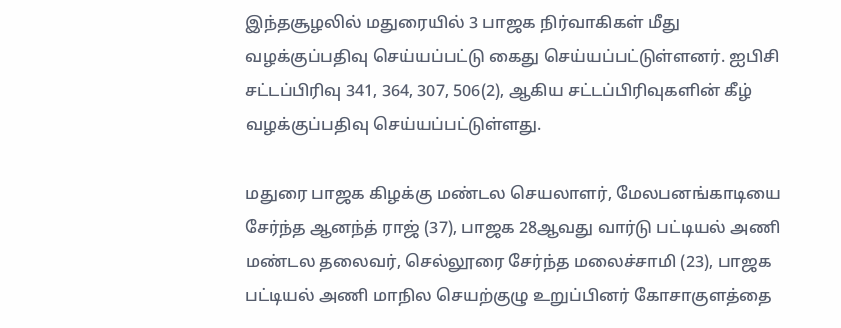இந்தசூழலில் மதுரையில் 3 பாஜக நிர்வாகிகள் மீது வழக்குப்பதிவு செய்யப்பட்டு கைது செய்யப்பட்டுள்ளனர். ஐபிசி சட்டப்பிரிவு 341, 364, 307, 506(2), ஆகிய சட்டப்பிரிவுகளின் கீழ் வழக்குப்பதிவு செய்யப்பட்டுள்ளது.

மதுரை பாஜக கிழக்கு மண்டல செயலாளர், மேலபனங்காடியை சேர்ந்த ஆனந்த் ராஜ் (37), பாஜக 28ஆவது வார்டு பட்டியல் அணி மண்டல தலைவர், செல்லூரை சேர்ந்த மலைச்சாமி (23), பாஜக பட்டியல் அணி மாநில செயற்குழு உறுப்பினர் கோசாகுளத்தை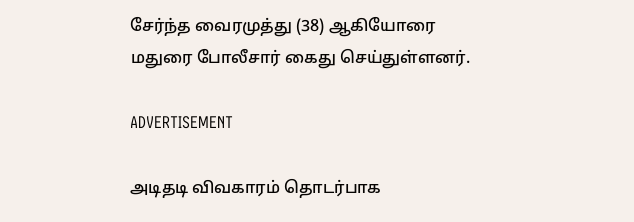சேர்ந்த வைரமுத்து (38) ஆகியோரை மதுரை போலீசார் கைது செய்துள்ளனர்.

ADVERTISEMENT

அடிதடி விவகாரம் தொடர்பாக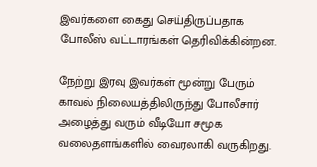இவர்களை கைது செய்திருப்பதாக போலீஸ் வட்டாரங்கள் தெரிவிக்கின்றன.

நேற்று இரவு இவர்கள் மூன்று பேரும் காவல் நிலையத்திலிருந்து போலீசார் அழைத்து வரும் வீடியோ சமூக வலைதளங்களில் வைரலாகி வருகிறது.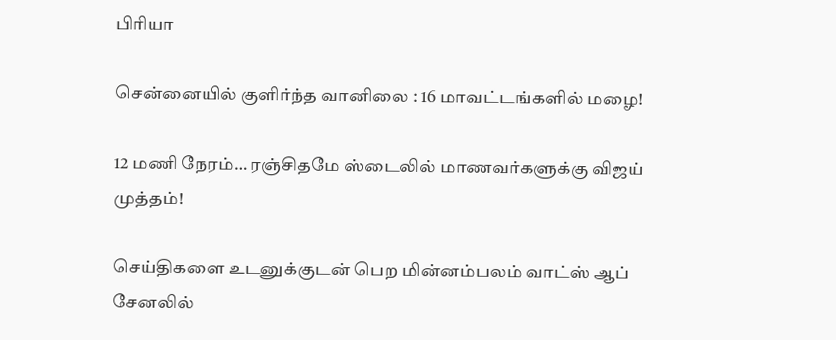பிரியா

சென்னையில் குளிர்ந்த வானிலை : 16 மாவட்டங்களில் மழை!

12 மணி நேரம்… ரஞ்சிதமே ஸ்டைலில் மாணவர்களுக்கு விஜய் முத்தம்!

செய்திகளை உடனுக்குடன் பெற மின்னம்பலம் வாட்ஸ் ஆப் சேனலில்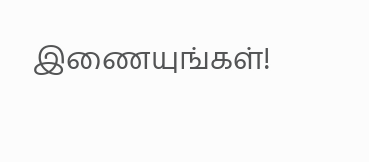இணையுங்கள்!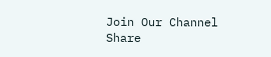Join Our Channel
Share